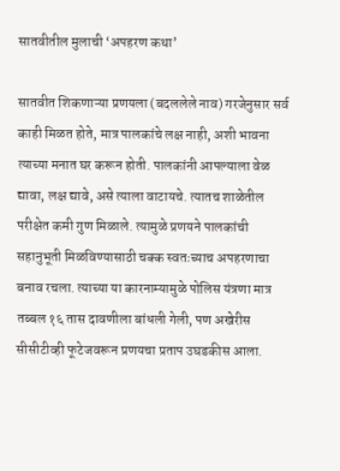सातवीतील मुलाची ‘अपहरण कथा’

सातवीत शिकणाऱ्या प्रणयला (बदललेले नाव) गरजेनुसार सर्व काही मिळत होते, मात्र पालकांचे लक्ष नाही, अशी भावना त्याच्या मनात घर करून होती. पालकांनी आपल्याला वेळ द्यावा, लक्ष द्यावे, असे त्याला वाटायचे. त्यातच शाळेतील परीक्षेत कमी गुण मिळाले. त्यामुळे प्रणयने पालकांची सहानुभूती मिळविण्यासाठी चक्क स्वतःच्याच अपहरणाचा बनाव रचला. त्याच्या या कारनाम्यामुळे पोलिस यंत्रणा मात्र तब्बल १६ तास दावणीला बांधली गेली, पण अखेरीस सीसीटीव्ही फूटेजवरून प्रणयचा प्रताप उघडकीस आला.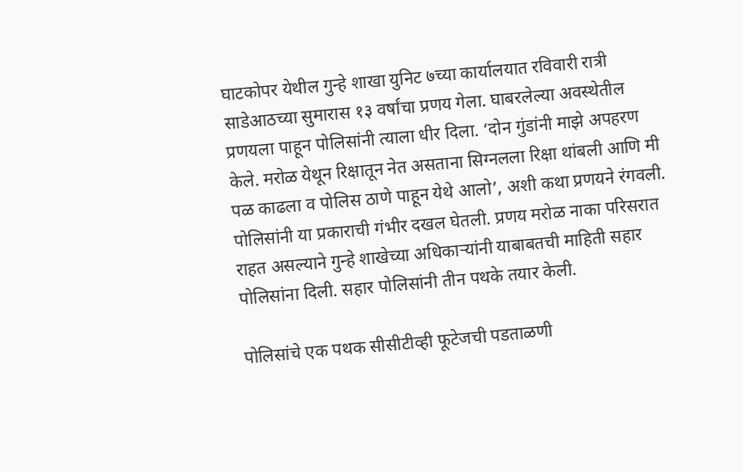घाटकोपर येथील गुन्हे शाखा युनिट ७च्या कार्यालयात रविवारी रात्री साडेआठच्या सुमारास १३ वर्षांचा प्रणय गेला. घाबरलेल्या अवस्थेतील प्रणयला पाहून पोलिसांनी त्याला धीर दिला. ‘दोन गुंडांनी माझे अपहरण केले. मरोळ येथून रिक्षातून नेत असताना सिग्नलला रिक्षा थांबली आणि मी पळ काढला व पोलिस ठाणे पाहून येथे आलो’, अशी कथा प्रणयने रंगवली. पोलिसांनी या प्रकाराची गंभीर दखल घेतली. प्रणय मरोळ नाका परिसरात राहत असल्याने गुन्हे शाखेच्या अधिकाऱ्यांनी याबाबतची माहिती सहार पोलिसांना दिली. सहार पोलिसांनी तीन पथके तयार केली.

पोलिसांचे एक पथक सीसीटीव्ही फूटेजची पडताळणी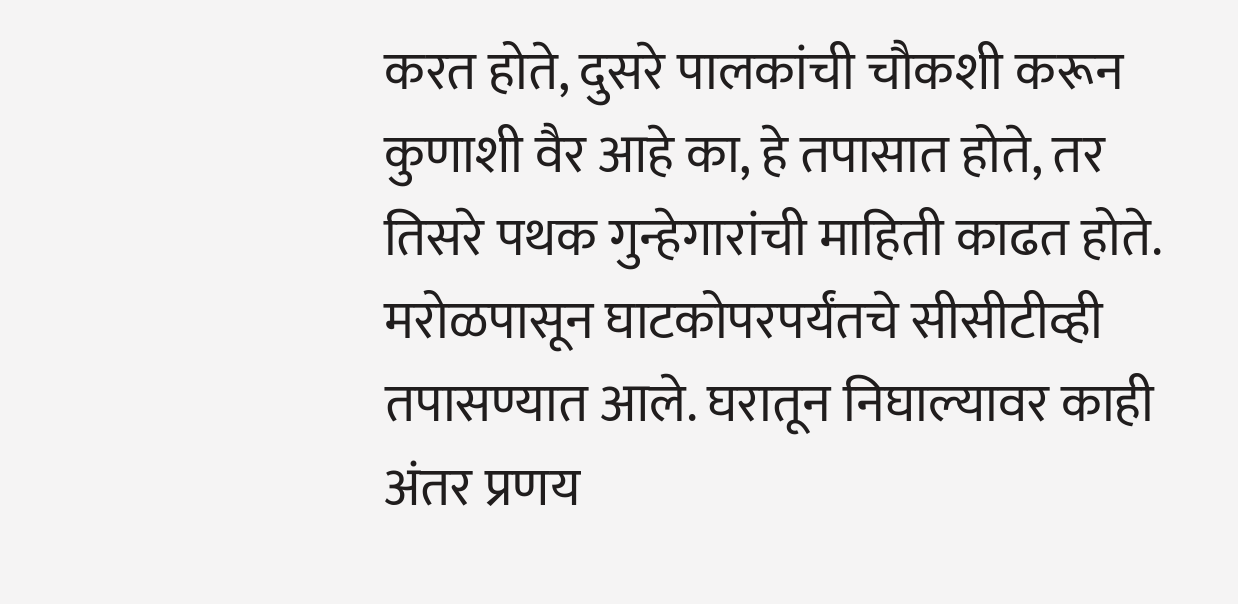करत होते, दुसरे पालकांची चौकशी करून कुणाशी वैर आहे का, हे तपासात होते, तर तिसरे पथक गुन्हेगारांची माहिती काढत होते. मरोळपासून घाटकोपरपर्यंतचे सीसीटीव्ही तपासण्यात आले. घरातून निघाल्यावर काही अंतर प्रणय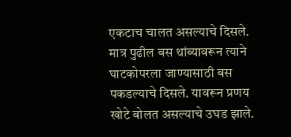एकटाच चालत असल्याचे दिसले. मात्र पुढील बस थांब्यावरून त्याने घाटकोपरला जाण्यासाठी बस पकडल्याचे दिसले. यावरून प्रणय खोटे बोलत असल्याचे उघड झाले.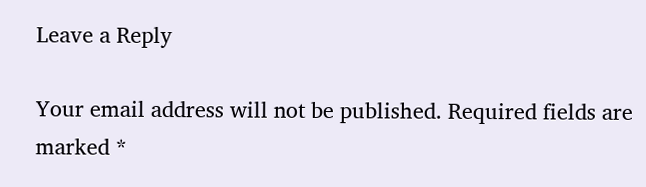Leave a Reply

Your email address will not be published. Required fields are marked *